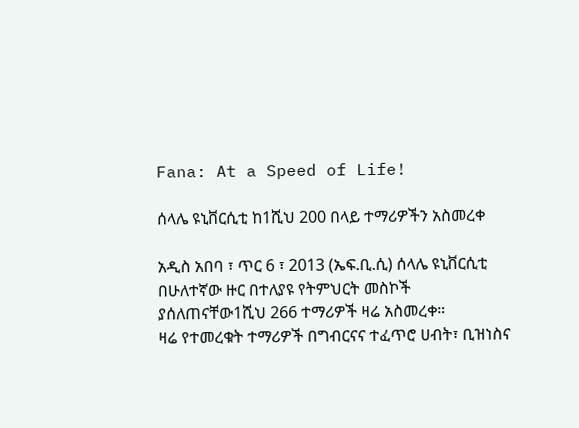Fana: At a Speed of Life!

ሰላሌ ዩኒቨርሲቲ ከ1ሺህ 200 በላይ ተማሪዎችን አስመረቀ

አዲስ አበባ ፣ ጥር 6 ፣ 2013 (ኤፍ.ቢ.ሲ) ሰላሌ ዩኒቨርሲቲ በሁለተኛው ዙር በተለያዩ የትምህርት መስኮች ያሰለጠናቸው1ሺህ 266 ተማሪዎች ዛሬ አስመረቀ።
ዛሬ የተመረቁት ተማሪዎች በግብርናና ተፈጥሮ ሀብት፣ ቢዝነስና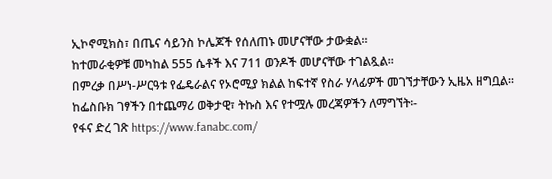ኢኮኖሚክስ፣ በጤና ሳይንስ ኮሌጆች የሰለጠኑ መሆናቸው ታውቋል።
ከተመራቂዎቹ መካከል 555 ሴቶች እና 711 ወንዶች መሆናቸው ተገልጿል፡፡
በምረቃ በሥነ-ሥርዓቱ የፌዴራልና የኦሮሚያ ክልል ከፍተኛ የስራ ሃላፊዎች መገኘታቸውን ኢዜአ ዘግቧል፡፡
ከፌስቡክ ገፃችን በተጨማሪ ወቅታዊ፣ ትኩስ እና የተሟሉ መረጃዎችን ለማግኘት፡-
የፋና ድረ ገጽ https://www.fanabc.com/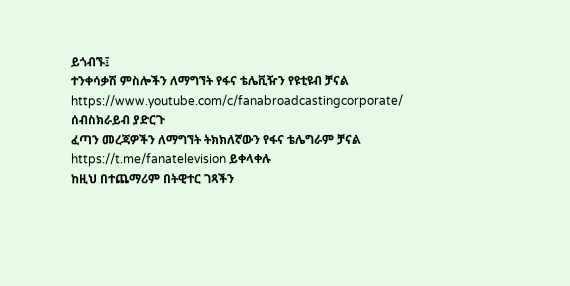ይጎብኙ፤
ተንቀሳቃሽ ምስሎችን ለማግኘት የፋና ቴሌቪዥን የዩቲዩብ ቻናል https://www.youtube.com/c/fanabroadcastingcorporate/ ሰብስክራይብ ያድርጉ
ፈጣን መረጃዎችን ለማግኘት ትክክለኛውን የፋና ቴሌግራም ቻናል https://t.me/fanatelevision ይቀላቀሉ
ከዚህ በተጨማሪም በትዊተር ገጻችን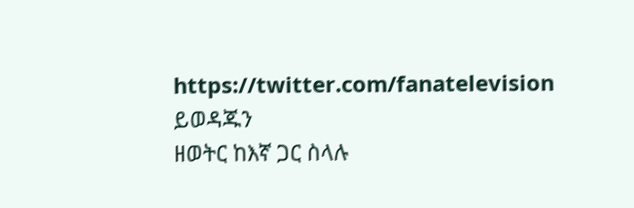https://twitter.com/fanatelevision ይወዳጁን
ዘወትር ከእኛ ጋር ስላሉ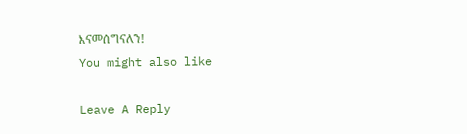እናመሰግናለን!
You might also like

Leave A Reply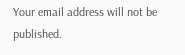Your email address will not be published.